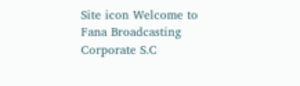Site icon Welcome to Fana Broadcasting Corporate S.C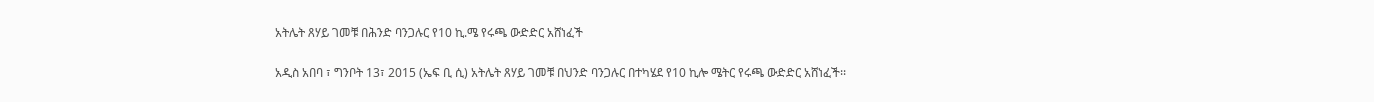አትሌት ጸሃይ ገመቹ በሕንድ ባንጋሉር የ10 ኪ.ሜ የሩጫ ውድድር አሸነፈች

አዲስ አበባ ፣ ግንቦት 13፣ 2015 (ኤፍ ቢ ሲ) አትሌት ጸሃይ ገመቹ በህንድ ባንጋሉር በተካሄደ የ10 ኪሎ ሜትር የሩጫ ውድድር አሸነፈች፡፡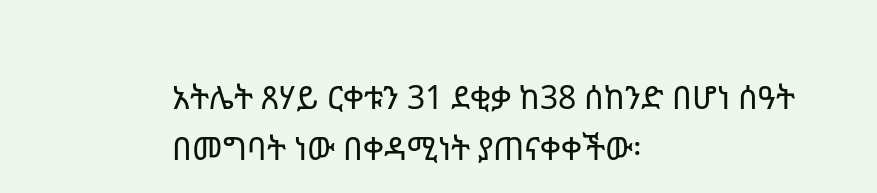አትሌት ጸሃይ ርቀቱን 31 ደቂቃ ከ38 ሰከንድ በሆነ ሰዓት በመግባት ነው በቀዳሚነት ያጠናቀቀችው፡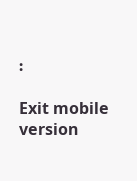፡

Exit mobile version